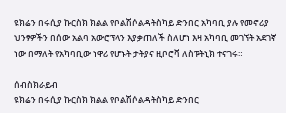ዩክሬን በሩሲያ ኩርስክ ክልል የቦልሽሶልዳትስካይ ድንበር አካባቢ ያሉ የመኖሪያ ህንፃዎችን በሰው አልባ አውሮፕላን እያቃጠለች ስለሆነ እዛ አካባቢ መገኘት አደገኛ ነው በማለት የአካባቢው ነዋሪ የሆኑት ታትያና ዚቦሮቫ ለስፑትኒክ ተናገሩ።

ሰብስክራይብ
ዩክሬን በሩሲያ ኩርስክ ክልል የቦልሽሶልዳትስካይ ድንበር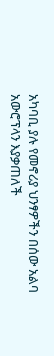አካባቢ ያሉ የመኖሪያ ህንፃዎችን በሰው አልባ አውሮፕላን እያቃጠለች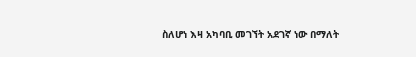ስለሆነ እዛ አካባቢ መገኘት አደገኛ ነው በማለት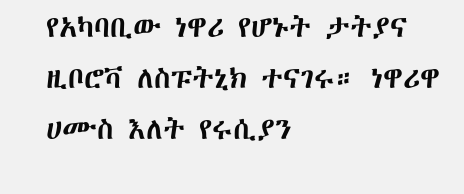የአካባቢው ነዋሪ የሆኑት ታትያና ዚቦሮቫ ለስፑትኒክ ተናገሩ። ነዋሪዋ ሀሙስ እለት የሩሲያን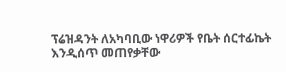ፕሬዝዳንት ለአካባቢው ነዋሪዎች የቤት ሰርተፊኬት እንዲሰጥ መጠየቃቸው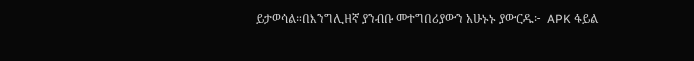ይታወሳል።በእንግሊዘኛ ያንብቡ መተግበሪያውን አሁኑኑ ያውርዱ፦  APK ፋይል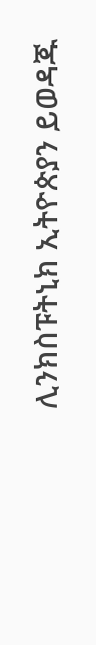ሊንክስፑትኒክ ኢትዮጵያን ይወዳጁ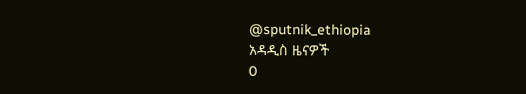@sputnik_ethiopia
አዳዲስ ዜናዎች
0